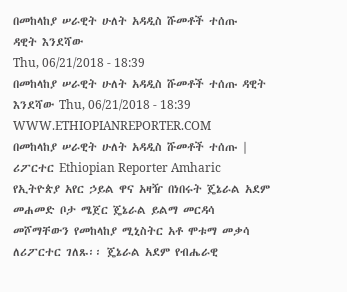በመከላከያ ሠራዊት ሁለት አዳዲስ ሹመቶች ተሰጡ
ዳዊት እንደሻው
Thu, 06/21/2018 - 18:39
በመከላከያ ሠራዊት ሁለት አዳዲስ ሹመቶች ተሰጡ ዳዊት እንደሻው Thu, 06/21/2018 - 18:39
WWW.ETHIOPIANREPORTER.COM
በመከላከያ ሠራዊት ሁለት አዳዲስ ሹመቶች ተሰጡ | ሪፖርተር Ethiopian Reporter Amharic
የኢትዮጵያ አየር ኃይል ዋና አዛዥ በነበሩት ጄኔራል አደም መሐመድ ቦታ ሜጀር ጄኔራል ይልማ መርዳሳ መሾማቸውን የመከላከያ ሚኒስትር አቶ ሞቱማ መቃሳ ለሪፖርተር ገለጹ፡፡ ጄኔራል አደም የብሔራዊ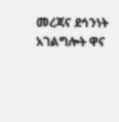መረጃና ደኅንነት አገልግሎት ዋና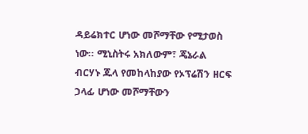ዳይሬክተር ሆነው መሾማቸው የሚታወስ ነው፡፡ ሚኒስትሩ አክለውም፣ ጄኔራል ብርሃኑ ጁላ የመከላከያው የኦፕሬሽን ዘርፍ ኃላፊ ሆነው መሾማቸውን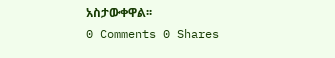አስታውቀዋል፡፡
0 Comments 0 Shares